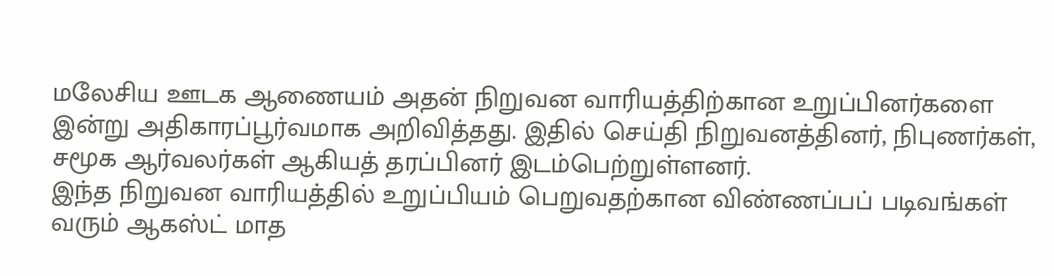மலேசிய ஊடக ஆணையம் அதன் நிறுவன வாரியத்திற்கான உறுப்பினர்களை இன்று அதிகாரப்பூர்வமாக அறிவித்தது. இதில் செய்தி நிறுவனத்தினர், நிபுணர்கள், சமூக ஆர்வலர்கள் ஆகியத் தரப்பினர் இடம்பெற்றுள்ளனர்.
இந்த நிறுவன வாரியத்தில் உறுப்பியம் பெறுவதற்கான விண்ணப்பப் படிவங்கள் வரும் ஆகஸ்ட் மாத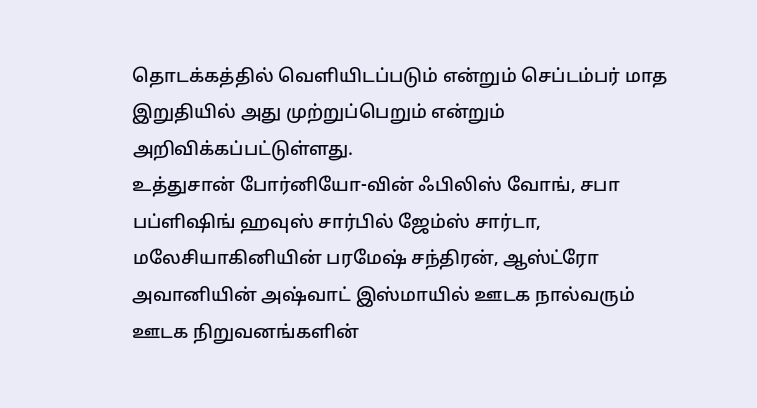தொடக்கத்தில் வெளியிடப்படும் என்றும் செப்டம்பர் மாத இறுதியில் அது முற்றுப்பெறும் என்றும் அறிவிக்கப்பட்டுள்ளது.
உத்துசான் போர்னியோ-வின் ஃபிலிஸ் வோங், சபா பப்ளிஷிங் ஹவுஸ் சார்பில் ஜேம்ஸ் சார்டா, மலேசியாகினியின் பரமேஷ் சந்திரன், ஆஸ்ட்ரோ அவானியின் அஷ்வாட் இஸ்மாயில் ஊடக நால்வரும் ஊடக நிறுவனங்களின்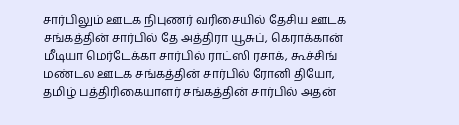சார்பிலும் ஊடக நிபுணர் வரிசையில் தேசிய ஊடக சங்கத்தின் சார்பில் தே அத்திரா யூசுப், கெராக்கான் மீடியா மெர்டேக்கா சார்பில் ராட்ஸி ரசாக், கூச்சிங் மண்டல ஊடக சங்கத்தின் சார்பில் ரோனி தியோ, தமிழ் பத்திரிகையாளர் சங்கத்தின் சார்பில் அதன்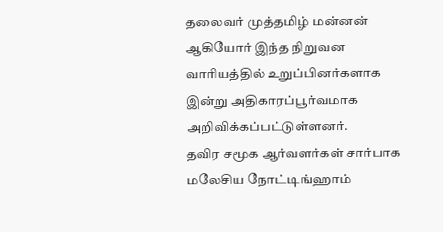தலைவர் முத்தமிழ் மன்னன் ஆகியோர் இந்த நிறுவன வாரியத்தில் உறுப்பினர்களாக இன்று அதிகாரப்பூர்வமாக அறிவிக்கப்பட்டுள்ளனர்.
தவிர சமூக ஆர்வளர்கள் சார்பாக மலேசிய நோட்டிங்ஹாம்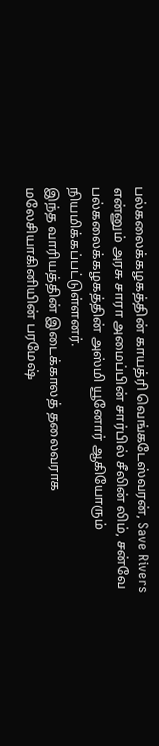பல்கலைக்கழகத்தின் காயத்ரி வெங்கடேஸ்வரன், Save Rivers என்னும் அரசு சாரா அமைப்பின் சார்பில் சீலின் லிம், சன்வே பல்கலைக்கழகத்தின் அஸ்மி யூனோர் ஆகியோரும் நியமிக்கப்பட்டுள்ளனர்.
இந்த வாரியத்தின் இடைக்காலத் தலைவராக மலேசியாகினியின் பரமேஷ்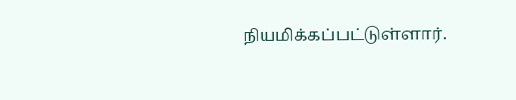நியமிக்கப்பட்டுள்ளார்.